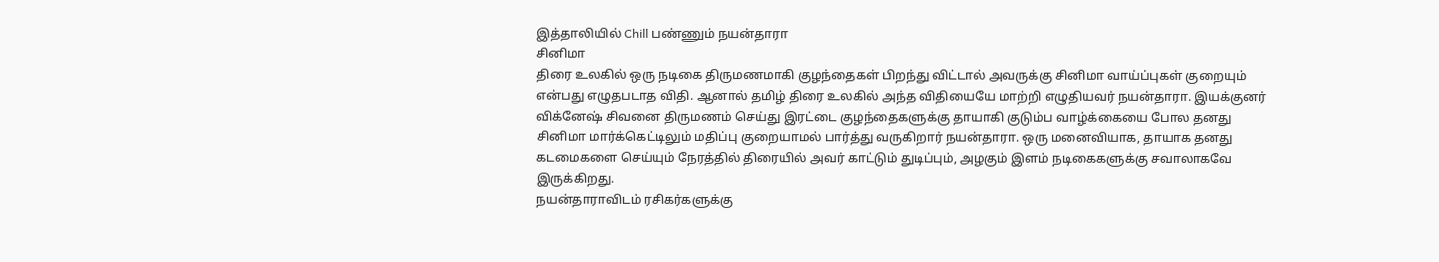இத்தாலியில் Chill பண்ணும் நயன்தாரா
சினிமா
திரை உலகில் ஒரு நடிகை திருமணமாகி குழந்தைகள் பிறந்து விட்டால் அவருக்கு சினிமா வாய்ப்புகள் குறையும் என்பது எழுதபடாத விதி. ஆனால் தமிழ் திரை உலகில் அந்த விதியையே மாற்றி எழுதியவர் நயன்தாரா. இயக்குனர் விக்னேஷ் சிவனை திருமணம் செய்து இரட்டை குழந்தைகளுக்கு தாயாகி குடும்ப வாழ்க்கையை போல தனது சினிமா மார்க்கெட்டிலும் மதிப்பு குறையாமல் பார்த்து வருகிறார் நயன்தாரா. ஒரு மனைவியாக, தாயாக தனது கடமைகளை செய்யும் நேரத்தில் திரையில் அவர் காட்டும் துடிப்பும், அழகும் இளம் நடிகைகளுக்கு சவாலாகவே இருக்கிறது.
நயன்தாராவிடம் ரசிகர்களுக்கு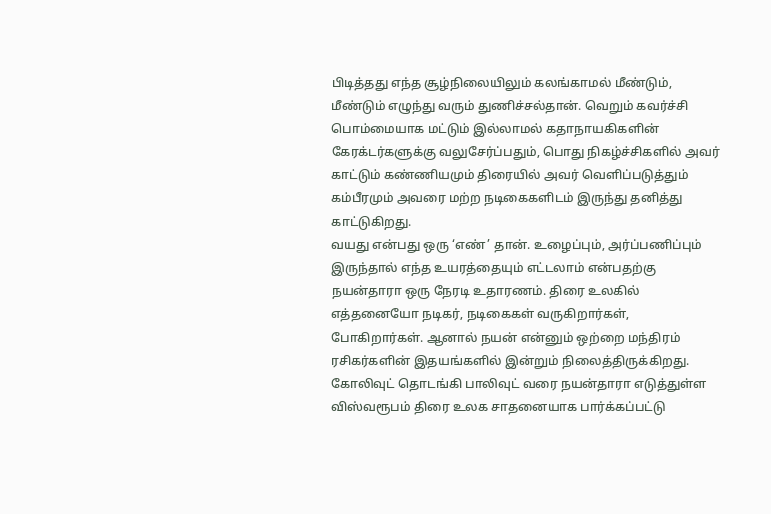பிடித்தது எந்த சூழ்நிலையிலும் கலங்காமல் மீண்டும், மீண்டும் எழுந்து வரும் துணிச்சல்தான். வெறும் கவர்ச்சி பொம்மையாக மட்டும் இல்லாமல் கதாநாயகிகளின் கேரக்டர்களுக்கு வலுசேர்ப்பதும், பொது நிகழ்ச்சிகளில் அவர் காட்டும் கண்ணியமும் திரையில் அவர் வெளிப்படுத்தும் கம்பீரமும் அவரை மற்ற நடிகைகளிடம் இருந்து தனித்து காட்டுகிறது.
வயது என்பது ஒரு ‘எண்’ தான். உழைப்பும், அர்ப்பணிப்பும் இருந்தால் எந்த உயரத்தையும் எட்டலாம் என்பதற்கு நயன்தாரா ஒரு நேரடி உதாரணம். திரை உலகில் எத்தனையோ நடிகர், நடிகைகள் வருகிறார்கள், போகிறார்கள். ஆனால் நயன் என்னும் ஒற்றை மந்திரம் ரசிகர்களின் இதயங்களில் இன்றும் நிலைத்திருக்கிறது. கோலிவுட் தொடங்கி பாலிவுட் வரை நயன்தாரா எடுத்துள்ள விஸ்வரூபம் திரை உலக சாதனையாக பார்க்கப்பட்டு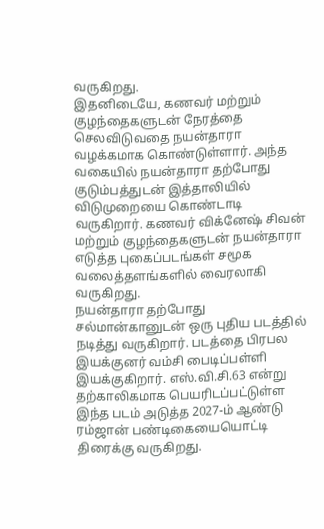வருகிறது.
இதனிடையே, கணவர் மற்றும் குழந்தைகளுடன் நேரத்தை செலவிடுவதை நயன்தாரா வழக்கமாக கொண்டுள்ளார். அந்த வகையில் நயன்தாரா தற்போது குடும்பத்துடன் இத்தாலியில் விடுமுறையை கொண்டாடி வருகிறார். கணவர் விக்னேஷ் சிவன் மற்றும் குழந்தைகளுடன் நயன்தாரா எடுத்த புகைப்படங்கள் சமூக வலைத்தளங்களில் வைரலாகி வருகிறது.
நயன்தாரா தற்போது சல்மான்கானுடன் ஒரு புதிய படத்தில் நடித்து வருகிறார். படத்தை பிரபல இயக்குனர் வம்சி பைடிப்பள்ளி இயக்குகிறார். எஸ்.வி.சி.63 என்று தற்காலிகமாக பெயரிடப்பட்டுள்ள இந்த படம் அடுத்த 2027-ம் ஆண்டு ரம்ஜான் பண்டிகையையொட்டி திரைக்கு வருகிறது.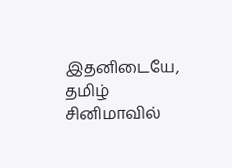இதனிடையே, தமிழ் சினிமாவில்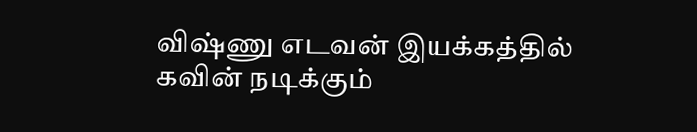விஷ்ணு எடவன் இயக்கத்தில் கவின் நடிக்கும்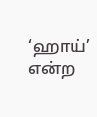‘ஹாய்’ என்ற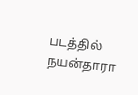படத்தில் நயன்தாரா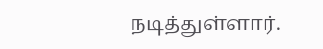நடித்துள்ளார்.